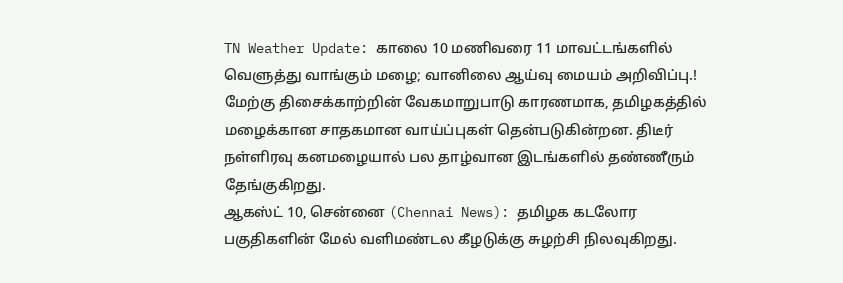TN Weather Update: காலை 10 மணிவரை 11 மாவட்டங்களில் வெளுத்து வாங்கும் மழை; வானிலை ஆய்வு மையம் அறிவிப்பு.!
மேற்கு திசைக்காற்றின் வேகமாறுபாடு காரணமாக, தமிழகத்தில் மழைக்கான சாதகமான வாய்ப்புகள் தென்படுகின்றன. திடீர் நள்ளிரவு கனமழையால் பல தாழ்வான இடங்களில் தண்ணீரும் தேங்குகிறது.
ஆகஸ்ட் 10, சென்னை (Chennai News): தமிழக கடலோர பகுதிகளின் மேல் வளிமண்டல கீழடுக்கு சுழற்சி நிலவுகிறது.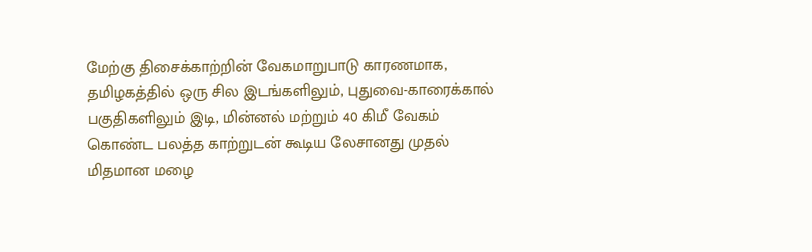மேற்கு திசைக்காற்றின் வேகமாறுபாடு காரணமாக, தமிழகத்தில் ஒரு சில இடங்களிலும், புதுவை-காரைக்கால் பகுதிகளிலும் இடி, மின்னல் மற்றும் 40 கிமீ வேகம் கொண்ட பலத்த காற்றுடன் கூடிய லேசானது முதல் மிதமான மழை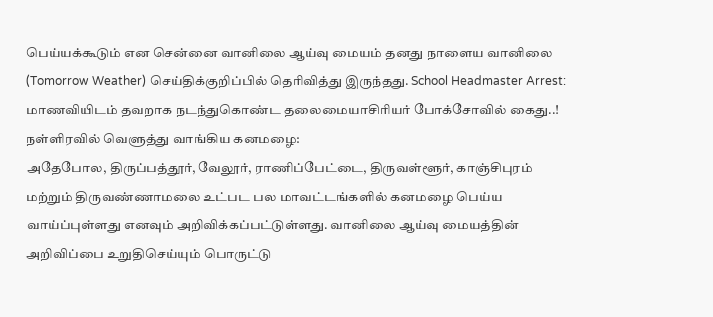பெய்யக்கூடும் என சென்னை வானிலை ஆய்வு மையம் தனது நாளைய வானிலை (Tomorrow Weather) செய்திக்குறிப்பில் தெரிவித்து இருந்தது. School Headmaster Arrest: மாணவியிடம் தவறாக நடந்துகொண்ட தலைமையாசிரியர் போக்சோவில் கைது..!
நள்ளிரவில் வெளுத்து வாங்கிய கனமழை:
அதேபோல, திருப்பத்தூர், வேலூர், ராணிப்பேட்டை, திருவள்ளூர், காஞ்சிபுரம் மற்றும் திருவண்ணாமலை உட்பட பல மாவட்டங்களில் கனமழை பெய்ய வாய்ப்புள்ளது எனவும் அறிவிக்கப்பட்டுள்ளது. வானிலை ஆய்வு மையத்தின் அறிவிப்பை உறுதிசெய்யும் பொருட்டு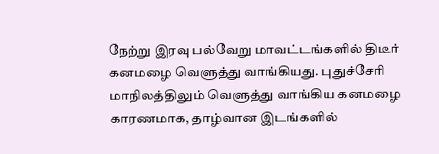நேற்று இரவு பல்வேறு மாவட்டங்களில் திடீர் கனமழை வெளுத்து வாங்கியது. புதுச்சேரி மாநிலத்திலும் வெளுத்து வாங்கிய கனமழை காரணமாக, தாழ்வான இடங்களில்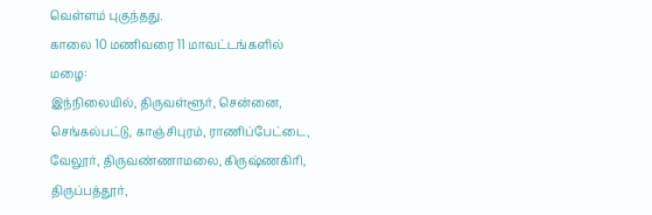வெள்ளம் புகுந்தது.
காலை 10 மணிவரை 11 மாவட்டங்களில் மழை:
இந்நிலையில், திருவள்ளூர், சென்னை, செங்கல்பட்டு, காஞ்சிபுரம், ராணிப்பேட்டை, வேலூர், திருவண்ணாமலை, கிருஷ்ணகிரி, திருப்பத்தூர்,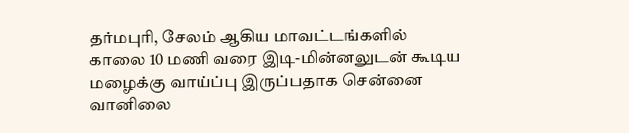தர்மபுரி, சேலம் ஆகிய மாவட்டங்களில் காலை 10 மணி வரை இடி-மின்னலுடன் கூடிய மழைக்கு வாய்ப்பு இருப்பதாக சென்னை வானிலை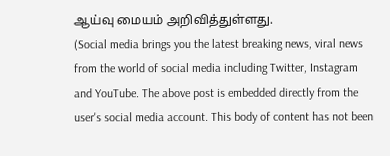ஆய்வு மையம் அறிவித்துள்ளது.
(Social media brings you the latest breaking news, viral news from the world of social media including Twitter, Instagram and YouTube. The above post is embedded directly from the user's social media account. This body of content has not been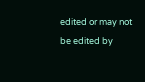edited or may not be edited by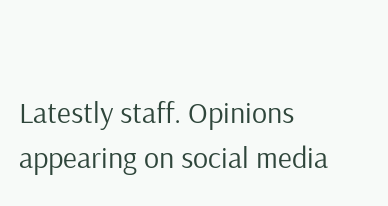Latestly staff. Opinions appearing on social media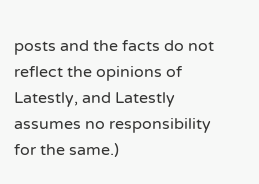posts and the facts do not reflect the opinions of Latestly, and Latestly assumes no responsibility for the same.)